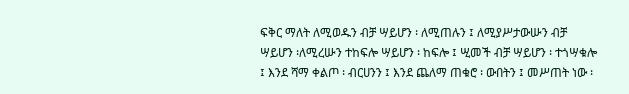ፍቅር ማለት ለሚወዱን ብቻ ሣይሆን ፡ ለሚጠሉን ፤ ለሚያሥታውሡን ብቻ ሣይሆን ፡ለሚረሡን ተከፍሎ ሣይሆን ፡ ከፍሎ ፤ ሢመች ብቻ ሣይሆን ፡ ተጎሣቁሎ ፤ እንደ ሻማ ቀልጦ ፡ ብርሀንን ፤ እንደ ጨለማ ጠቁሮ ፡ ውበትን ፤ መሥጠት ነው ፡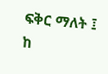ፍቅር ማለት ፤ ከ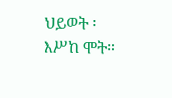ህይወት ፡ እሥከ ሞት።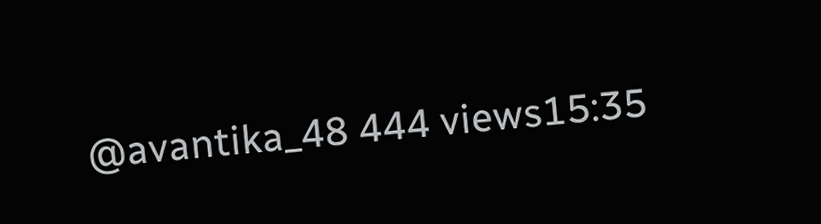@avantika_48 444 views15:35